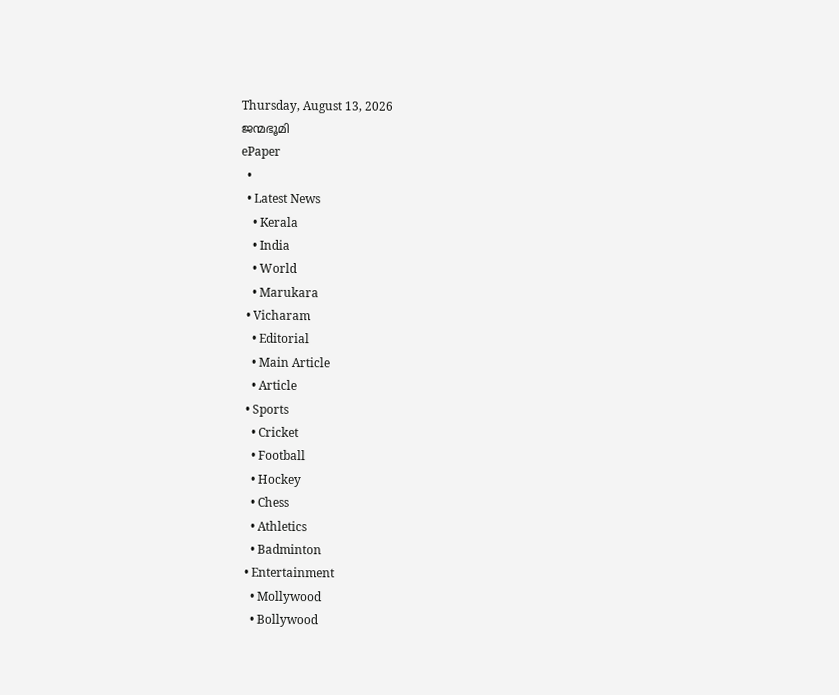Thursday, August 13, 2026
ജന്മഭൂമി
ePaper
  •
  • Latest News
    • Kerala
    • India
    • World
    • Marukara
  • Vicharam
    • Editorial
    • Main Article
    • Article
  • Sports
    • Cricket
    • Football
    • Hockey
    • Chess
    • Athletics
    • Badminton
  • Entertainment
    • Mollywood
    • Bollywood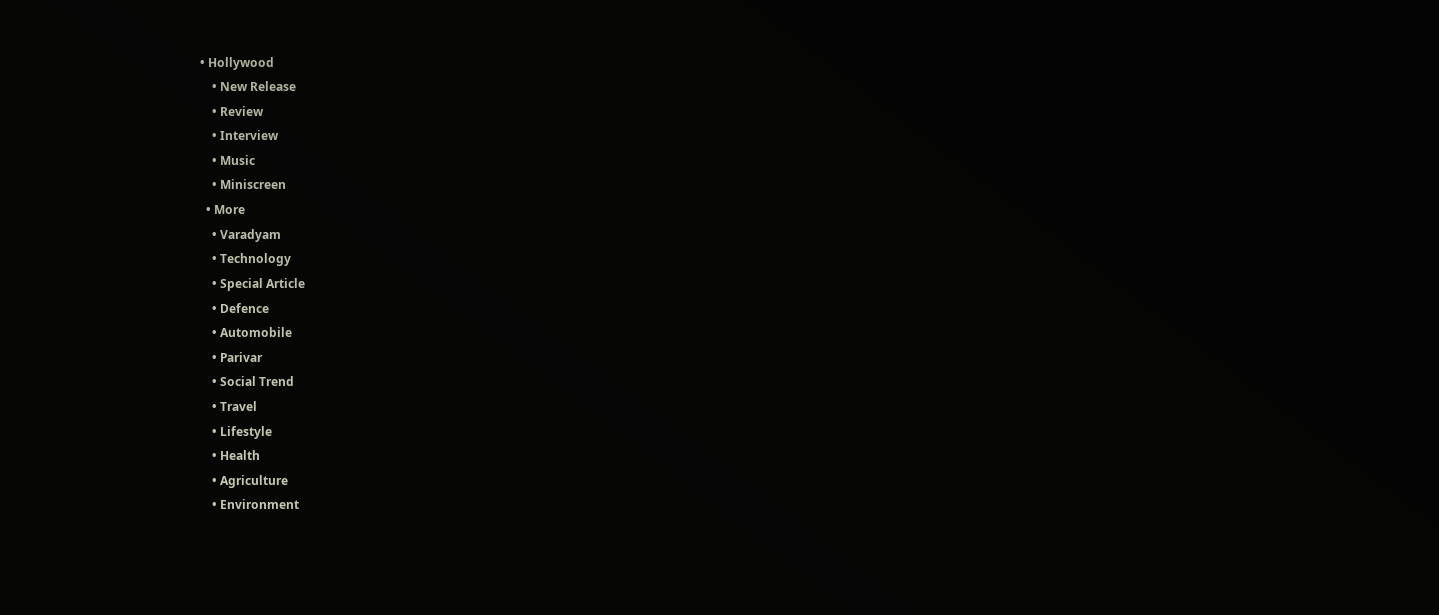• Hollywood
    • New Release
    • Review
    • Interview
    • Music
    • Miniscreen
  • More
    • Varadyam
    • Technology
    • Special Article
    • Defence
    • Automobile
    • Parivar
    • Social Trend
    • Travel
    • Lifestyle
    • Health
    • Agriculture
    • Environment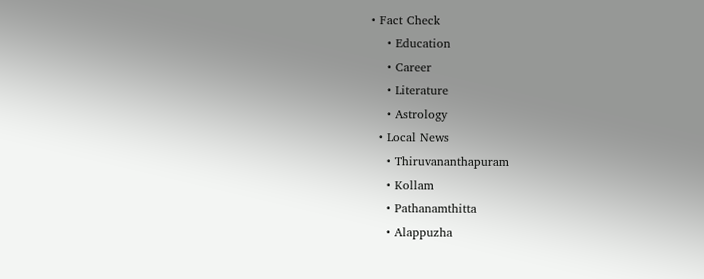• Fact Check
    • Education
    • Career
    • Literature
    • Astrology
  • Local News
    • Thiruvananthapuram
    • Kollam
    • Pathanamthitta
    • Alappuzha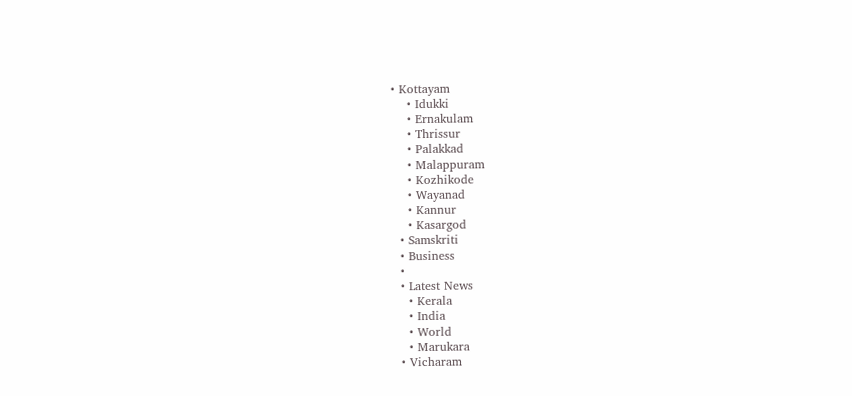• Kottayam
    • Idukki
    • Ernakulam
    • Thrissur
    • Palakkad
    • Malappuram
    • Kozhikode
    • Wayanad
    • Kannur
    • Kasargod
  • Samskriti
  • Business
  •
  • Latest News
    • Kerala
    • India
    • World
    • Marukara
  • Vicharam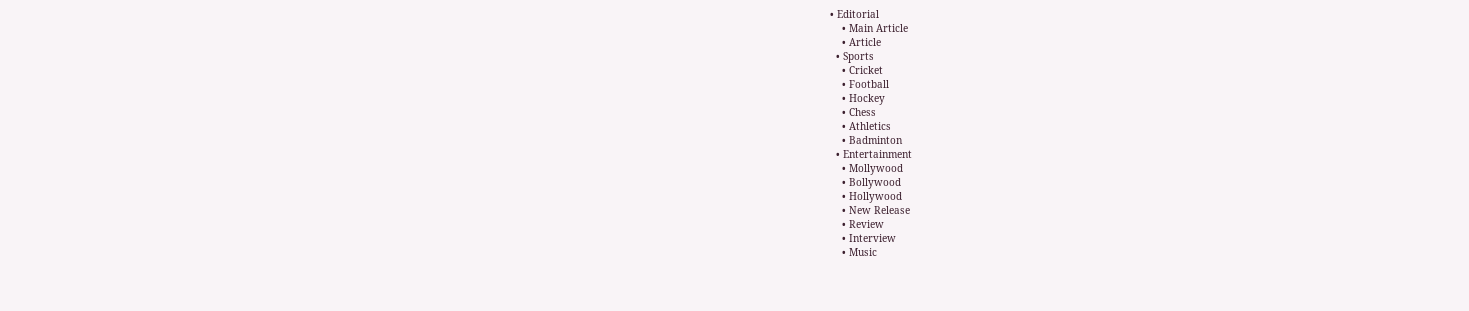• Editorial
    • Main Article
    • Article
  • Sports
    • Cricket
    • Football
    • Hockey
    • Chess
    • Athletics
    • Badminton
  • Entertainment
    • Mollywood
    • Bollywood
    • Hollywood
    • New Release
    • Review
    • Interview
    • Music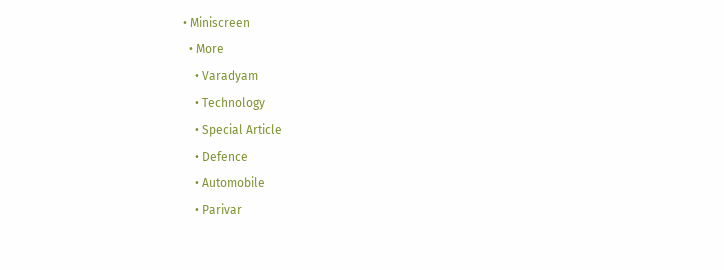• Miniscreen
  • More
    • Varadyam
    • Technology
    • Special Article
    • Defence
    • Automobile
    • Parivar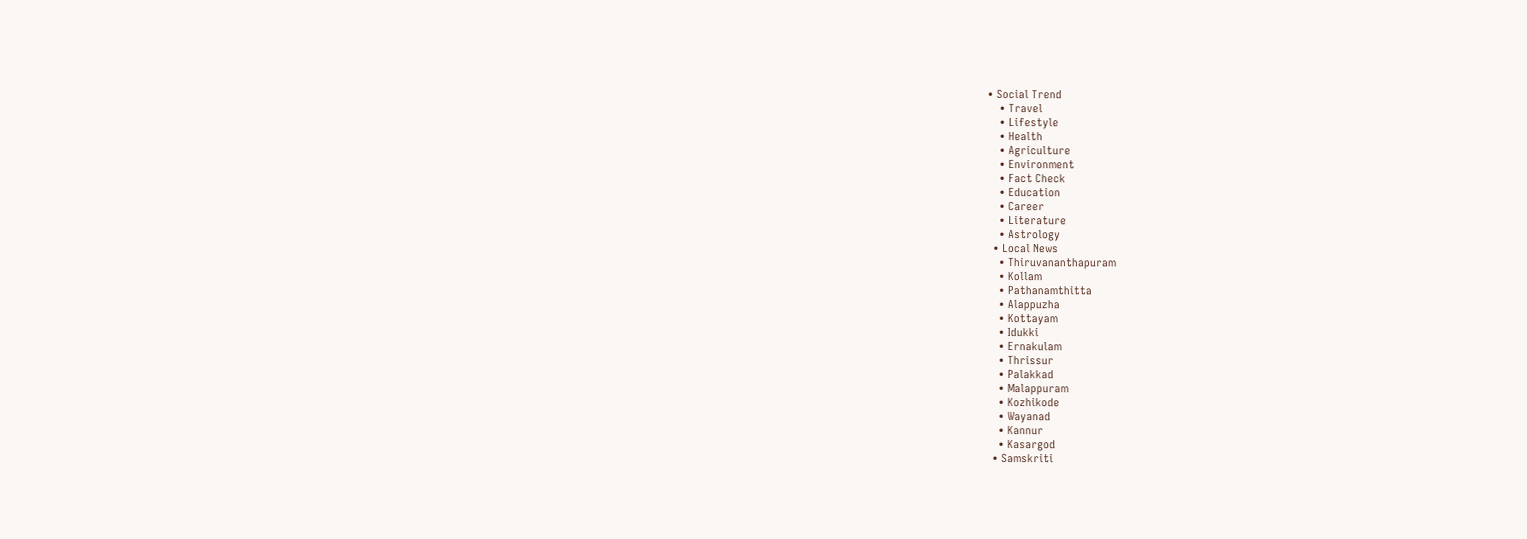• Social Trend
    • Travel
    • Lifestyle
    • Health
    • Agriculture
    • Environment
    • Fact Check
    • Education
    • Career
    • Literature
    • Astrology
  • Local News
    • Thiruvananthapuram
    • Kollam
    • Pathanamthitta
    • Alappuzha
    • Kottayam
    • Idukki
    • Ernakulam
    • Thrissur
    • Palakkad
    • Malappuram
    • Kozhikode
    • Wayanad
    • Kannur
    • Kasargod
  • Samskriti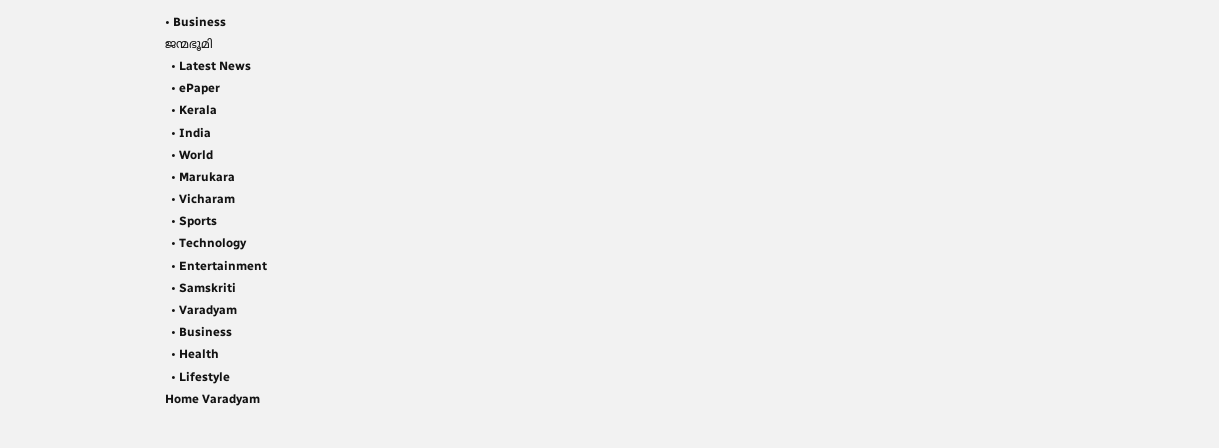• Business
ജന്മഭൂമി
  • Latest News
  • ePaper
  • Kerala
  • India
  • World
  • Marukara
  • Vicharam
  • Sports
  • Technology
  • Entertainment
  • Samskriti
  • Varadyam
  • Business
  • Health
  • Lifestyle
Home Varadyam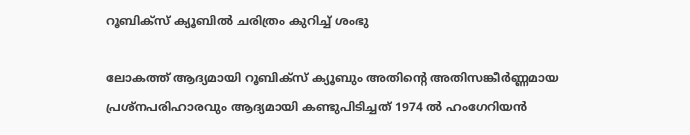റൂബിക്‌സ് ക്യൂബില്‍ ചരിത്രം കുറിച്ച് ശംഭു

ലോകത്ത് ആദ്യമായി റൂബിക്‌സ് ക്യൂബും അതിന്റെ അതിസങ്കീര്‍ണ്ണമായ പ്രശ്‌നപരിഹാരവും ആദ്യമായി കണ്ടുപിടിച്ചത് 1974 ല്‍ ഹംഗേറിയന്‍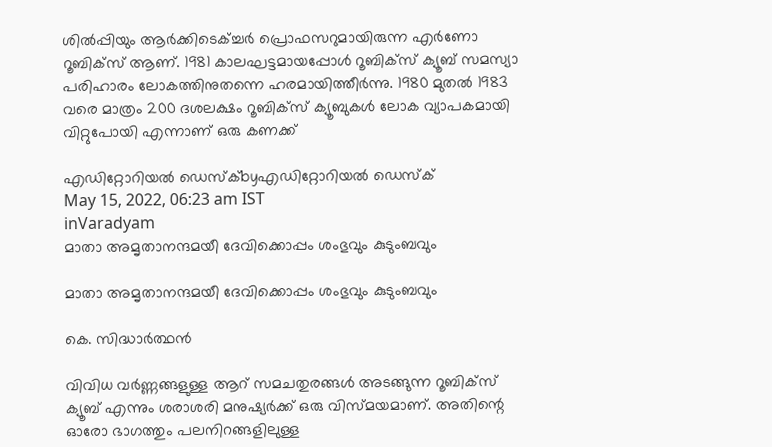ശില്‍പ്പിയും ആര്‍ക്കിടെക്ച്ചര്‍ പ്രൊഫസറുമായിരുന്ന എര്‍ണോ റൂബിക്‌സ് ആണ്. 1981 കാലഘട്ടമായപ്പോള്‍ റൂബിക്‌സ് ക്യൂബ് സമസ്യാ പരിഹാരം ലോകത്തിനുതന്നെ ഹരമായിത്തീര്‍ന്നു. 1980 മുതല്‍ 1983 വരെ മാത്രം 200 ദശലക്ഷം റൂബിക്‌സ് ക്യൂബുകള്‍ ലോക വ്യാപകമായി വിറ്റുപോയി എന്നാണ് ഒരു കണക്ക്

എഡിറ്റോറിയൽ ഡെസ്ക്byഎഡിറ്റോറിയൽ ഡെസ്ക്
May 15, 2022, 06:23 am IST
inVaradyam
മാതാ അമൃതാനന്ദമയീ ദേവിക്കൊപ്പം ശംഭുവും കുടുംബവും

മാതാ അമൃതാനന്ദമയീ ദേവിക്കൊപ്പം ശംഭുവും കുടുംബവും

കെ. സിദ്ധാര്‍ത്ഥന്‍

വിവിധ വര്‍ണ്ണങ്ങളുള്ള ആറ് സമചതുരങ്ങള്‍ അടങ്ങുന്ന റൂബിക്‌സ് ക്യൂബ് എന്നും ശരാശരി മനുഷ്യര്‍ക്ക് ഒരു വിസ്മയമാണ്. അതിന്റെ ഓരോ ഭാഗത്തും പലനിറങ്ങളിലുള്ള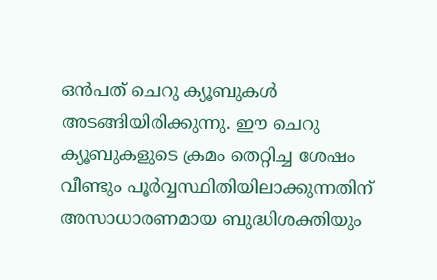ഒന്‍പത് ചെറു ക്യൂബുകള്‍ അടങ്ങിയിരിക്കുന്നു. ഈ ചെറു ക്യൂബുകളുടെ ക്രമം തെറ്റിച്ച ശേഷം വീണ്ടും പൂര്‍വ്വസ്ഥിതിയിലാക്കുന്നതിന് അസാധാരണമായ ബുദ്ധിശക്തിയും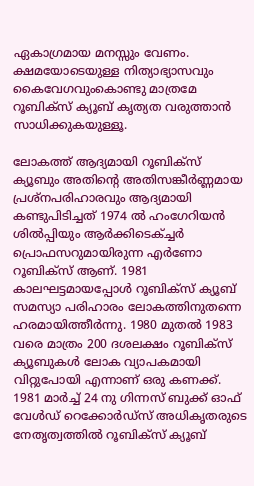ഏകാഗ്രമായ മനസ്സും വേണം. ക്ഷമയോടെയുള്ള നിത്യാഭ്യാസവും കൈവേഗവുംകൊണ്ടു മാത്രമേ റൂബിക്‌സ് ക്യൂബ് കൃത്യത വരുത്താന്‍ സാധിക്കുകയുള്ളൂ.

ലോകത്ത് ആദ്യമായി റൂബിക്‌സ് ക്യൂബും അതിന്റെ അതിസങ്കീര്‍ണ്ണമായ പ്രശ്‌നപരിഹാരവും ആദ്യമായി കണ്ടുപിടിച്ചത് 1974 ല്‍ ഹംഗേറിയന്‍ ശില്‍പ്പിയും ആര്‍ക്കിടെക്ച്ചര്‍ പ്രൊഫസറുമായിരുന്ന എര്‍ണോ റൂബിക്‌സ് ആണ്. 1981 കാലഘട്ടമായപ്പോള്‍ റൂബിക്‌സ് ക്യൂബ് സമസ്യാ പരിഹാരം ലോകത്തിനുതന്നെ ഹരമായിത്തീര്‍ന്നു. 1980 മുതല്‍ 1983 വരെ മാത്രം 200 ദശലക്ഷം റൂബിക്‌സ് ക്യൂബുകള്‍ ലോക വ്യാപകമായി വിറ്റുപോയി എന്നാണ് ഒരു കണക്ക്. 1981 മാര്‍ച്ച് 24 നു ഗിന്നസ് ബുക്ക് ഓഫ് വേള്‍ഡ് റെക്കോര്‍ഡ്‌സ് അധികൃതരുടെ നേതൃത്വത്തില്‍ റൂബിക്‌സ് ക്യൂബ്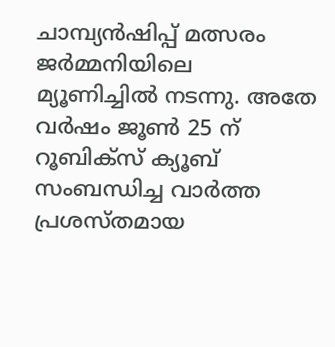ചാമ്പ്യന്‍ഷിപ്പ് മത്സരം ജര്‍മ്മനിയിലെ മ്യൂണിച്ചില്‍ നടന്നു. അതേ വര്‍ഷം ജൂണ്‍ 25 ന് റൂബിക്‌സ് ക്യൂബ്  സംബന്ധിച്ച വാര്‍ത്ത പ്രശസ്തമായ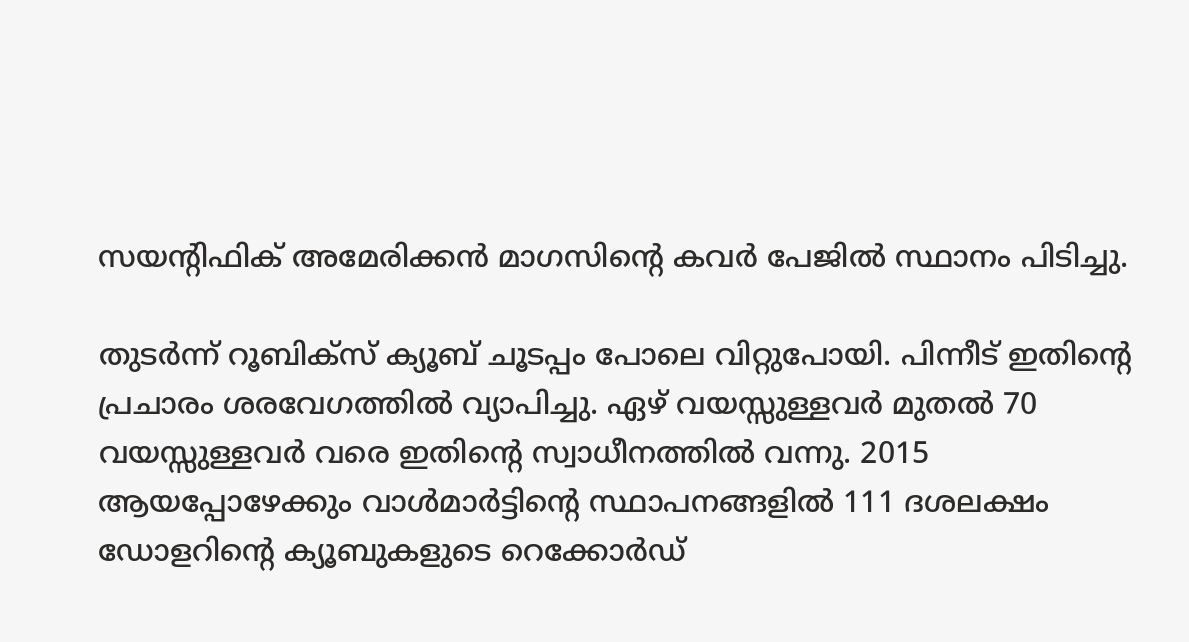സയന്റിഫിക് അമേരിക്കന്‍ മാഗസിന്റെ കവര്‍ പേജില്‍ സ്ഥാനം പിടിച്ചു.

തുടര്‍ന്ന് റൂബിക്‌സ് ക്യൂബ് ചൂടപ്പം പോലെ വിറ്റുപോയി. പിന്നീട് ഇതിന്റെ പ്രചാരം ശരവേഗത്തില്‍ വ്യാപിച്ചു. ഏഴ് വയസ്സുള്ളവര്‍ മുതല്‍ 70 വയസ്സുള്ളവര്‍ വരെ ഇതിന്റെ സ്വാധീനത്തില്‍ വന്നു. 2015 ആയപ്പോഴേക്കും വാള്‍മാര്‍ട്ടിന്റെ സ്ഥാപനങ്ങളില്‍ 111 ദശലക്ഷം ഡോളറിന്റെ ക്യൂബുകളുടെ റെക്കോര്‍ഡ്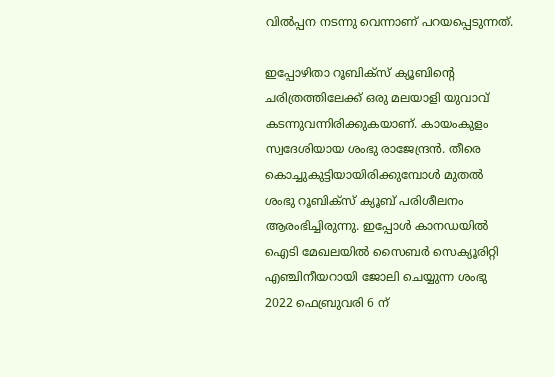വില്‍പ്പന നടന്നു വെന്നാണ് പറയപ്പെടുന്നത്.

ഇപ്പോഴിതാ റൂബിക്‌സ് ക്യൂബിന്റെ ചരിത്രത്തിലേക്ക് ഒരു മലയാളി യുവാവ് കടന്നുവന്നിരിക്കുകയാണ്. കായംകുളം സ്വദേശിയായ ശംഭു രാജേന്ദ്രന്‍. തീരെ കൊച്ചുകുട്ടിയായിരിക്കുമ്പോള്‍ മുതല്‍  ശംഭു റൂബിക്‌സ് ക്യൂബ് പരിശീലനം ആരംഭിച്ചിരുന്നു. ഇപ്പോള്‍ കാനഡയില്‍ ഐടി മേഖലയില്‍ സൈബര്‍ സെക്യൂരിറ്റി എഞ്ചിനീയറായി ജോലി ചെയ്യുന്ന ശംഭു 2022 ഫെബ്രുവരി 6 ന്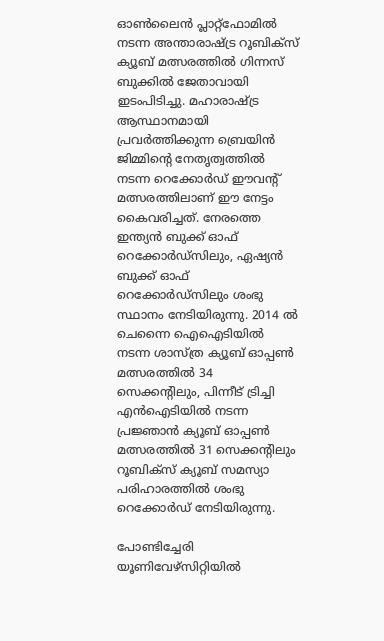ഓണ്‍ലൈന്‍ പ്ലാറ്റ്‌ഫോമില്‍ നടന്ന അന്താരാഷ്‌ട്ര റൂബിക്‌സ് ക്യൂബ് മത്സരത്തില്‍ ഗിന്നസ് ബുക്കില്‍ ജേതാവായി ഇടംപിടിച്ചു. മഹാരാഷ്‌ട്ര ആസ്ഥാനമായി പ്രവര്‍ത്തിക്കുന്ന ബ്രെയിന്‍ ജിമ്മിന്റെ നേതൃത്വത്തില്‍ നടന്ന റെക്കോര്‍ഡ് ഈവന്റ് മത്സരത്തിലാണ് ഈ നേട്ടം കൈവരിച്ചത്. നേരത്തെ ഇന്ത്യന്‍ ബുക്ക് ഓഫ് റെക്കോര്‍ഡ്‌സിലും, ഏഷ്യന്‍ ബുക്ക് ഓഫ് റെക്കോര്‍ഡ്‌സിലും ശംഭു സ്ഥാനം നേടിയിരുന്നു. 2014 ല്‍ ചെന്നൈ ഐഐടിയില്‍ നടന്ന ശാസ്ത്ര ക്യൂബ് ഓപ്പണ്‍ മത്സരത്തില്‍ 34 സെക്കന്റിലും, പിന്നീട് ട്രിച്ചി എന്‍ഐടിയില്‍ നടന്ന പ്രജ്ഞാന്‍ ക്യൂബ് ഓപ്പണ്‍ മത്സരത്തില്‍ 31 സെക്കന്റിലും റൂബിക്‌സ് ക്യൂബ് സമസ്യാ പരിഹാരത്തില്‍ ശംഭു റെക്കോര്‍ഡ് നേടിയിരുന്നു.

പോണ്ടിച്ചേരി യൂണിവേഴ്‌സിറ്റിയില്‍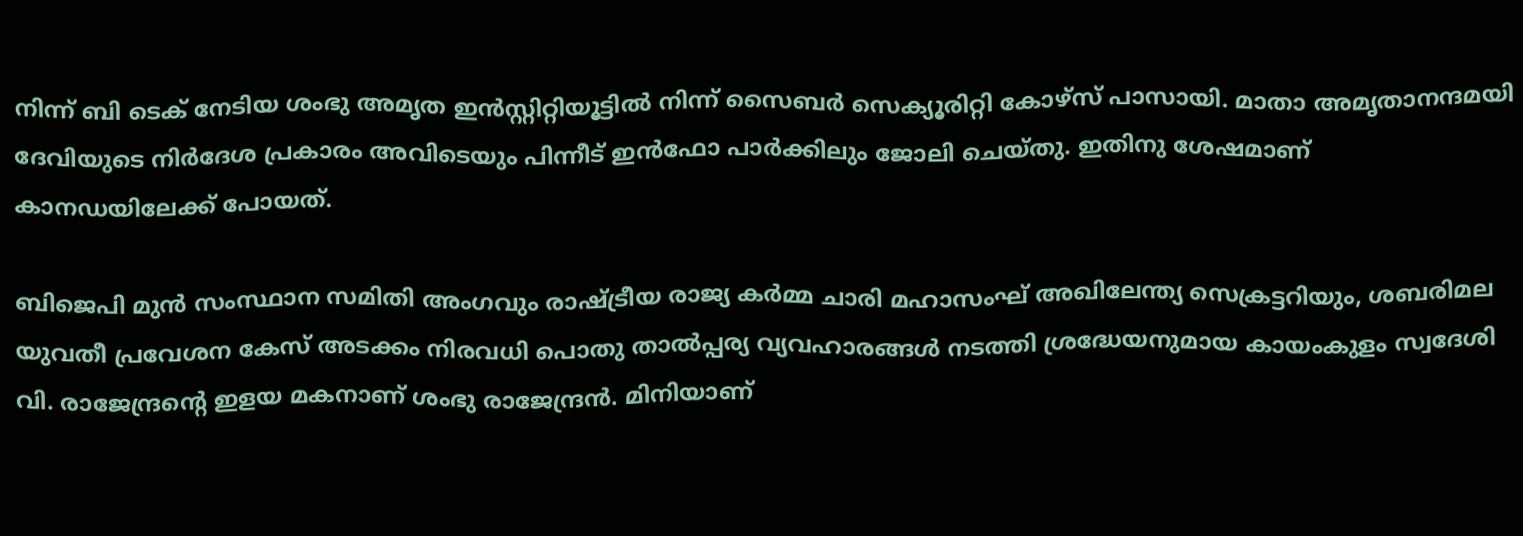നിന്ന് ബി ടെക് നേടിയ ശംഭു അമൃത ഇന്‍സ്റ്റിറ്റിയൂട്ടില്‍ നിന്ന് സൈബര്‍ സെക്യൂരിറ്റി കോഴ്‌സ് പാസായി. മാതാ അമൃതാനന്ദമയി ദേവിയുടെ നിര്‍ദേശ പ്രകാരം അവിടെയും പിന്നീട് ഇന്‍ഫോ പാര്‍ക്കിലും ജോലി ചെയ്തു. ഇതിനു ശേഷമാണ് കാനഡയിലേക്ക് പോയത്.

ബിജെപി മുന്‍ സംസ്ഥാന സമിതി അംഗവും രാഷ്‌ട്രീയ രാജ്യ കര്‍മ്മ ചാരി മഹാസംഘ് അഖിലേന്ത്യ സെക്രട്ടറിയും, ശബരിമല യുവതീ പ്രവേശന കേസ് അടക്കം നിരവധി പൊതു താല്‍പ്പര്യ വ്യവഹാരങ്ങള്‍ നടത്തി ശ്രദ്ധേയനുമായ കായംകുളം സ്വദേശി വി. രാജേന്ദ്രന്റെ ഇളയ മകനാണ് ശംഭു രാജേന്ദ്രന്‍. മിനിയാണ്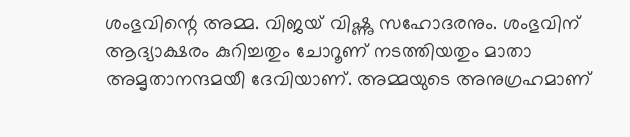ശംഭുവിന്റെ അമ്മ. വിജയ് വിഷ്ണു സഹോദരനും. ശംഭുവിന് ആദ്യാക്ഷരം കുറിച്ചതും ചോറൂണ് നടത്തിയതും മാതാ അമൃതാനന്ദമയീ ദേവിയാണ്. അമ്മയുടെ അനുഗ്രഹമാണ്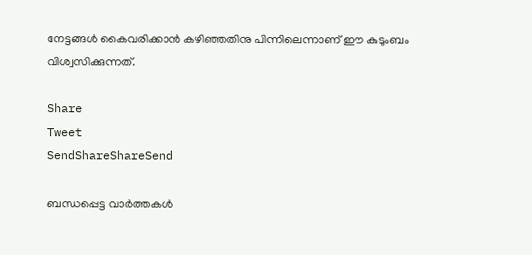നേട്ടങ്ങള്‍ കൈവരിക്കാന്‍ കഴിഞ്ഞതിനു പിന്നിലെന്നാണ് ഈ കുടുംബം വിശ്വസിക്കുന്നത്.

Share
Tweet
SendShareShareSend

ബന്ധപ്പെട്ട വാര്‍ത്തകള്‍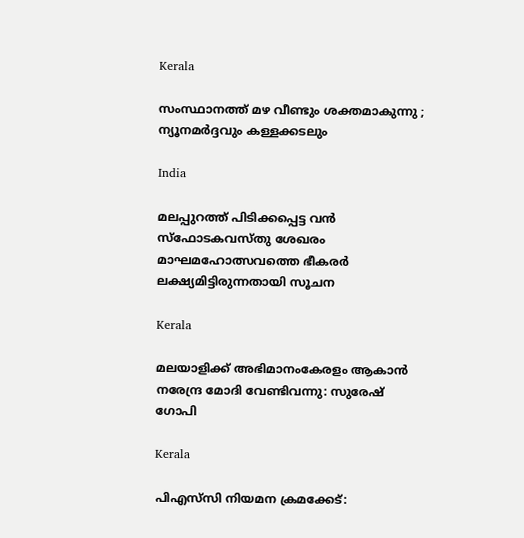Kerala

സംസ്ഥാനത്ത് മഴ വീണ്ടും ശക്തമാകുന്നു ; ന്യൂനമർദ്ദവും കള്ളക്കടലും

India

മലപ്പുറത്ത് പിടിക്കപ്പെട്ട വന്‍ സ്‌ഫോടകവസ്തു ശേഖരം മാഘമഹോത്സവത്തെ ഭീകരര്‍ ലക്ഷ്യമിട്ടിരുന്നതായി സൂചന

Kerala

മലയാളിക്ക് അഭിമാനംകേരളം ആകാന്‍ നരേന്ദ്ര മോദി വേണ്ടിവന്നു: സുരേഷ് ഗോപി

Kerala

പിഎസ്‌സി നിയമന ക്രമക്കേട്: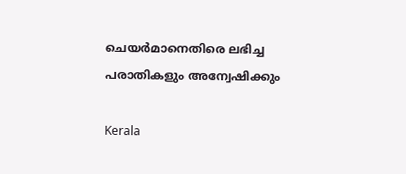ചെയര്‍മാനെതിരെ ലഭിച്ച പരാതികളും അന്വേഷിക്കും

Kerala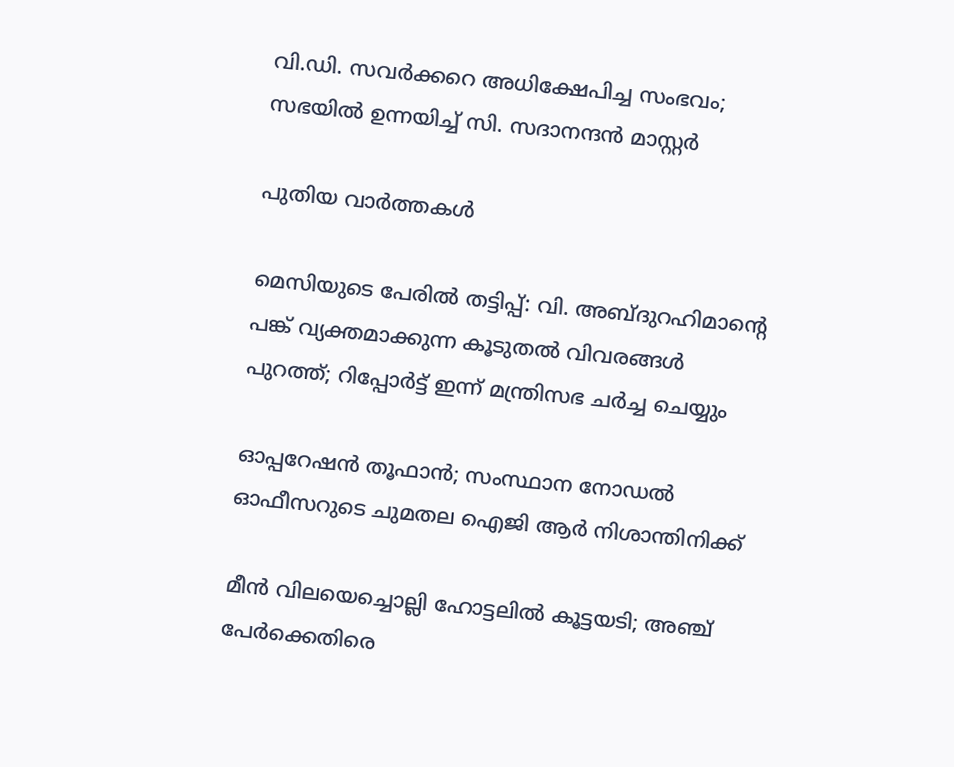വി.ഡി. സവര്‍ക്കറെ അധിക്ഷേപിച്ച സംഭവം; സഭയില്‍ ഉന്നയിച്ച് സി. സദാനന്ദന്‍ മാസ്റ്റര്‍

പുതിയ വാര്‍ത്തകള്‍

മെസിയുടെ പേരില്‍ തട്ടിപ്പ്: വി. അബ്ദുറഹിമാന്റെ പങ്ക് വ്യക്തമാക്കുന്ന കൂടുതല്‍ വിവരങ്ങള്‍ പുറത്ത്; റിപ്പോർട്ട് ഇന്ന് മന്ത്രിസഭ ചർച്ച ചെയ്യും

ഓപ്പറേഷന്‍ തൂഫാന്‍; സംസ്ഥാന നോഡല്‍ ഓഫീസറുടെ ചുമതല ഐജി ആര്‍ നിശാന്തിനിക്ക്

മീന്‍ വിലയെച്ചൊല്ലി ഹോട്ടലില്‍ കൂട്ടയടി; അഞ്ച് പേര്‍ക്കെതിരെ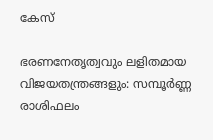കേസ്

ഭരണനേതൃത്വവും ലളിതമായ വിജയതന്ത്രങ്ങളും: സമ്പൂർണ്ണ രാശിഫലം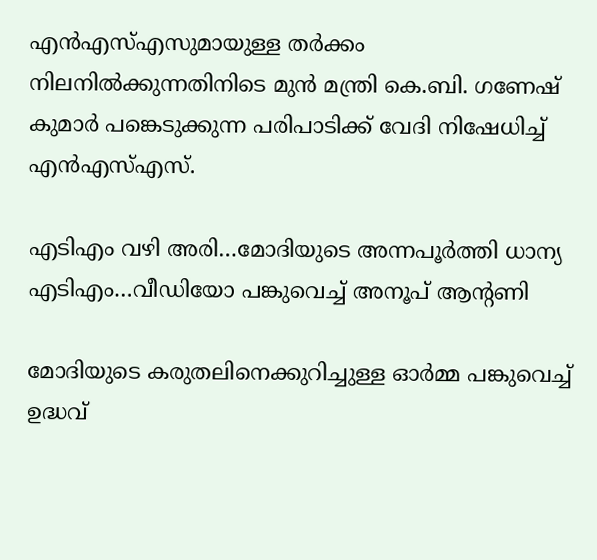എൻഎസ്‌എസുമായുള്ള തർക്കം നിലനില്‍ക്കുന്നതിനിടെ മുൻ മന്ത്രി കെ.ബി. ഗണേഷ് കുമാർ പങ്കെടുക്കുന്ന പരിപാടിക്ക് വേദി നിഷേധിച്ച്‌ എൻഎസ്‌എസ്.

എടിഎം വഴി അരി…മോദിയുടെ അന്നപൂര്‍ത്തി ധാന്യ എടിഎം…വീഡിയോ പങ്കുവെച്ച് അനൂപ് ആന്‍റണി

മോദിയുടെ കരുതലിനെക്കുറിച്ചുള്ള ഓര്‍മ്മ പങ്കുവെച്ച് ഉദ്ധവ്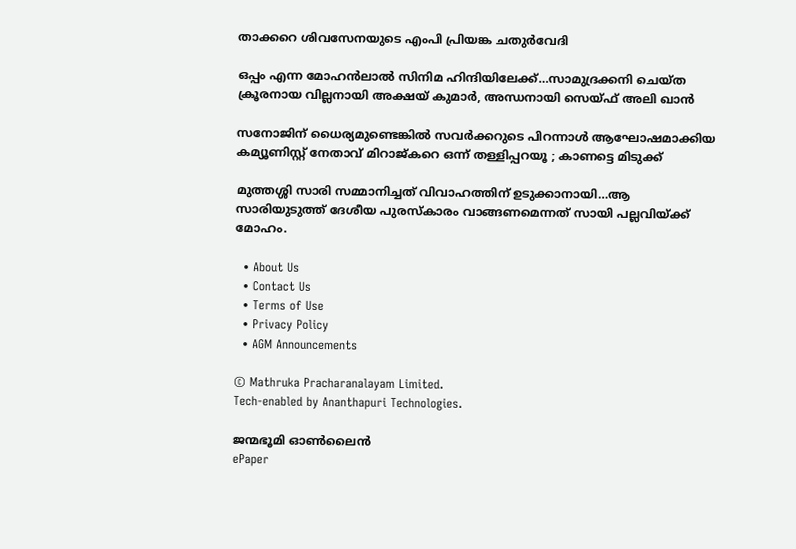താക്കറെ ശിവസേനയുടെ എംപി പ്രിയങ്ക ചതുര്‍വേദി

ഒപ്പം എന്ന മോഹന്‍ലാല്‍ സിനിമ ഹിന്ദിയിലേക്ക്…സാമുദ്രക്കനി ചെയ്ത ക്രൂരനായ വില്ലനായി അക്ഷയ് കുമാര്‍, അന്ധനായി സെയ്ഫ് അലി ഖാന്‍

സനോജിന് ധൈര്യമുണ്ടെങ്കിൽ സവർക്കറുടെ പിറന്നാൾ ആഘോഷമാക്കിയ കമ്യൂണിസ്റ്റ് നേതാവ് മിറാജ്കറെ ഒന്ന് തള്ളിപ്പറയൂ ; കാണട്ടെ മിടുക്ക്

മുത്തശ്ശി സാരി സമ്മാനിച്ചത് വിവാഹത്തിന് ഉടുക്കാനായി…ആ സാരിയുടുത്ത് ദേശീയ പുരസ്കാരം വാങ്ങണമെന്നത് സായി പല്ലവിയ്‌ക്ക് മോഹം.

  • About Us
  • Contact Us
  • Terms of Use
  • Privacy Policy
  • AGM Announcements

© Mathruka Pracharanalayam Limited.
Tech-enabled by Ananthapuri Technologies.

ജന്മഭൂമി ഓണ്‍ലൈന്‍
ePaper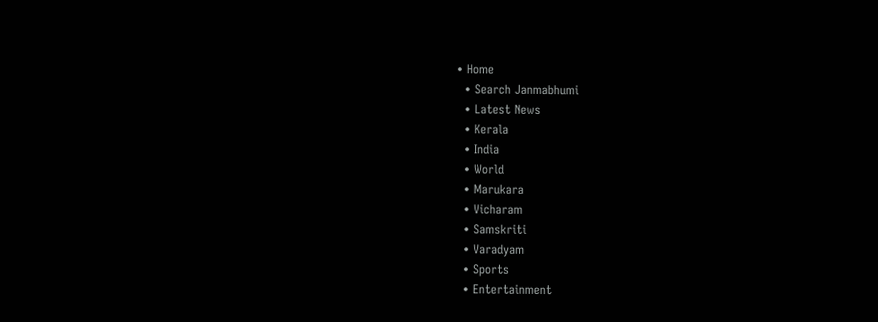• Home
  • Search Janmabhumi
  • Latest News
  • Kerala
  • India
  • World
  • Marukara
  • Vicharam
  • Samskriti
  • Varadyam
  • Sports
  • Entertainment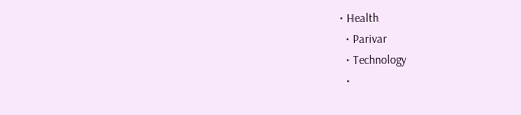• Health
  • Parivar
  • Technology
  •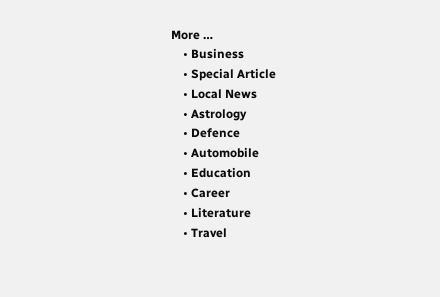More …
    • Business
    • Special Article
    • Local News
    • Astrology
    • Defence
    • Automobile
    • Education
    • Career
    • Literature
    • Travel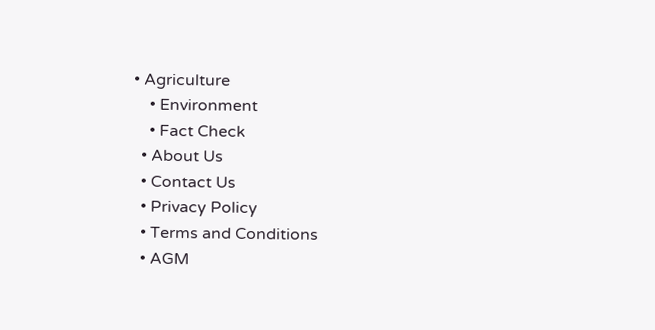• Agriculture
    • Environment
    • Fact Check
  • About Us
  • Contact Us
  • Privacy Policy
  • Terms and Conditions
  • AGM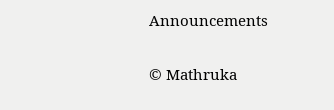Announcements

© Mathruka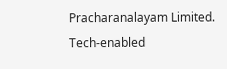Pracharanalayam Limited.
Tech-enabled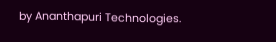by Ananthapuri Technologies.